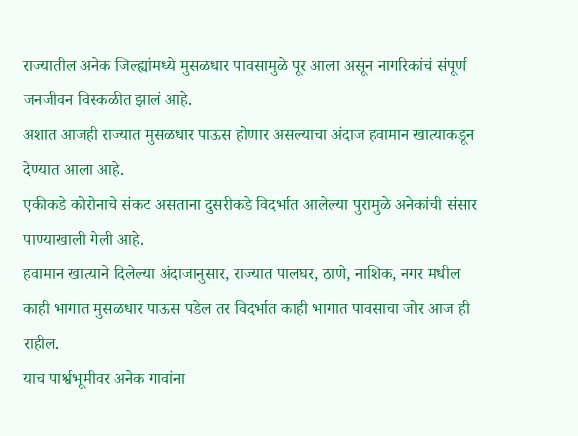राज्यातील अनेक जिल्ह्यांमध्ये मुसळधार पावसामुळे पूर आला असून नागरिकांचं संपूर्ण जनजीवन विस्कळीत झालं आहे.
अशात आजही राज्यात मुसळधार पाऊस होणार असल्याचा अंदाज हवामान खात्याकडून देण्यात आला आहे.
एकीकडे कोरोनाचे संकट असताना दुसरीकडे विदर्भात आलेल्या पुरामुळे अनेकांची संसार पाण्याखाली गेली आहे.
हवामान खात्याने दिलेल्या अंदाजानुसार, राज्यात पालघर, ठाणे, नाशिक, नगर मधील काही भागात मुसळधार पाऊस पडेल तर विदर्भात काही भागात पावसाचा जोर आज ही राहील.
याच पार्श्वभूमीवर अनेक गावांना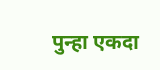पुन्हा एकदा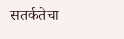सतर्कतेचा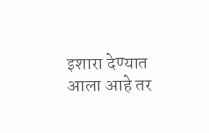इशारा देण्यात आला आहे तर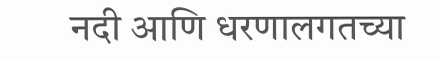नदी आणि धरणालगतच्या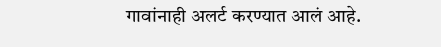गावांनाही अलर्ट करण्यात आलं आहे.